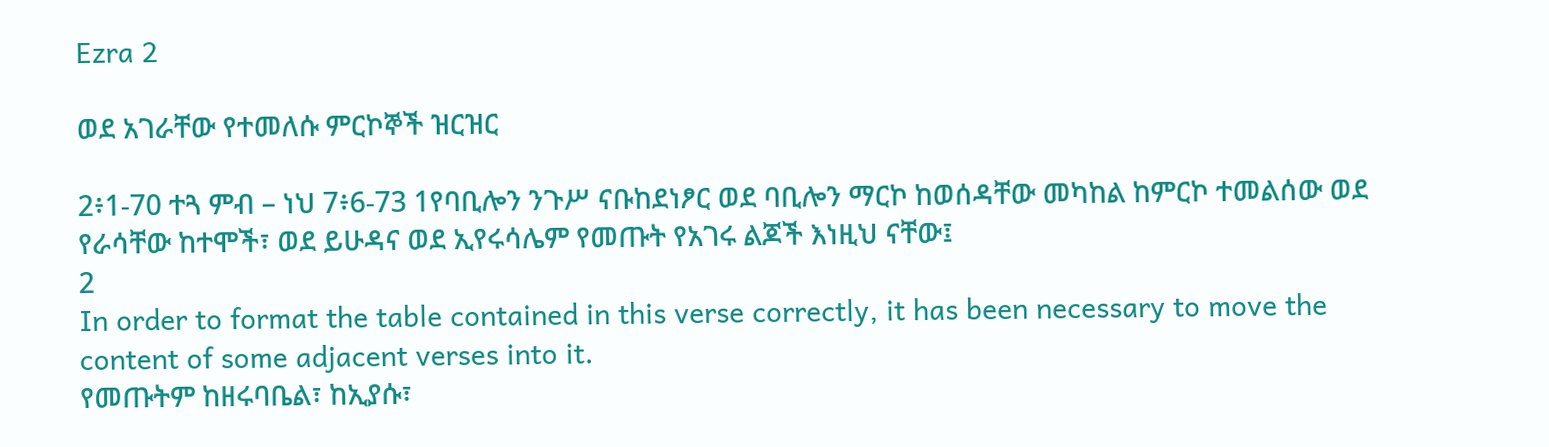Ezra 2

ወደ አገራቸው የተመለሱ ምርኮኞች ዝርዝር

2፥1-70 ተጓ ምብ – ነህ 7፥6-73 1የባቢሎን ንጉሥ ናቡከደነፆር ወደ ባቢሎን ማርኮ ከወሰዳቸው መካከል ከምርኮ ተመልሰው ወደ የራሳቸው ከተሞች፣ ወደ ይሁዳና ወደ ኢየሩሳሌም የመጡት የአገሩ ልጆች እነዚህ ናቸው፤
2
In order to format the table contained in this verse correctly, it has been necessary to move the content of some adjacent verses into it.
የመጡትም ከዘሩባቤል፣ ከኢያሱ፣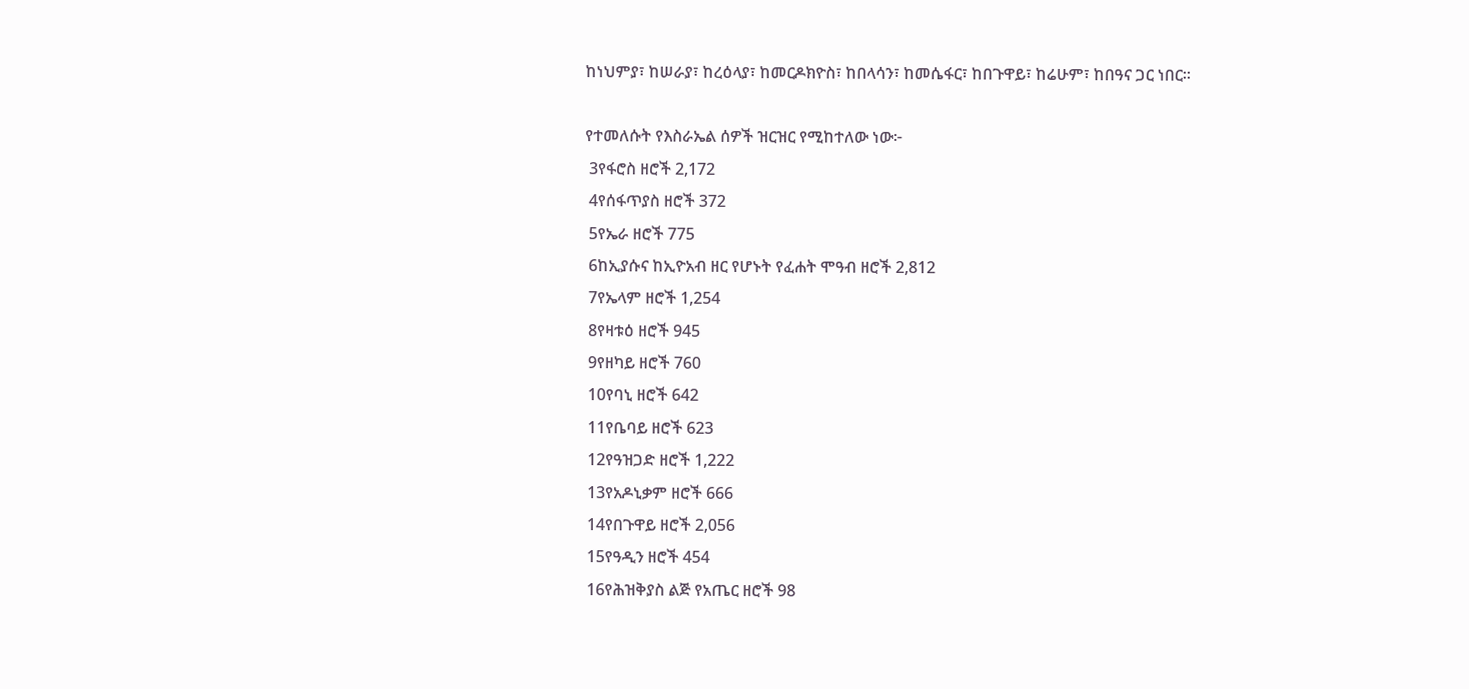ከነህምያ፣ ከሠራያ፣ ከረዕላያ፣ ከመርዶክዮስ፣ ከበላሳን፣ ከመሴፋር፣ ከበጉዋይ፣ ከሬሁም፣ ከበዓና ጋር ነበር።

የተመለሱት የእስራኤል ሰዎች ዝርዝር የሚከተለው ነው፦
 3የፋሮስ ዘሮች 2,172
 4የሰፋጥያስ ዘሮች 372
 5የኤራ ዘሮች 775
 6ከኢያሱና ከኢዮአብ ዘር የሆኑት የፈሐት ሞዓብ ዘሮች 2,812
 7የኤላም ዘሮች 1,254
 8የዛቱዕ ዘሮች 945
 9የዘካይ ዘሮች 760
 10የባኒ ዘሮች 642
 11የቤባይ ዘሮች 623
 12የዓዝጋድ ዘሮች 1,222
 13የአዶኒቃም ዘሮች 666
 14የበጉዋይ ዘሮች 2,056
 15የዓዲን ዘሮች 454
 16የሕዝቅያስ ልጅ የአጤር ዘሮች 98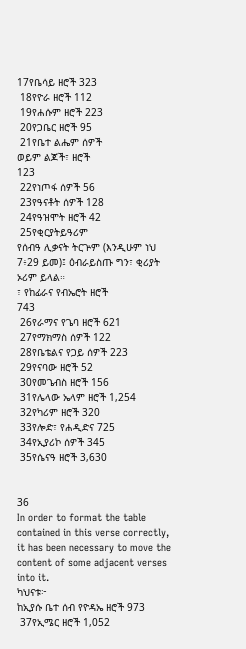17የቤሳይ ዘሮች 323
 18የዮራ ዘሮች 112
 19የሐሱም ዘሮች 223
 20የጋቤር ዘሮች 95
 21የቤተ ልሔም ሰዎች
ወይም ልጆች፣ ዘሮች
123
 22የነጦፋ ሰዎች 56
 23የዓናቶት ሰዎች 128
 24የዓዝሞት ዘሮች 42
 25የቂርያትይዓሪም
የሰብዓ ሊቃናት ትርጕም (እንዲሁም ነህ 7፥29 ይመ)፤ ዕብራይስጡ ግን፣ ቂሪያት ኦሪም ይላል።
፣ የከፊራና የብኤሮት ዘሮች
743
 26የራማና የጌባ ዘሮች 621
 27የማክማስ ሰዎች 122
 28የቤቴልና የጋይ ሰዎች 223
 29የናባው ዘሮች 52
 30የመጌብስ ዘሮች 156
 31የሌላው ኤላም ዘሮች 1,254
 32የካሪም ዘሮች 320
 33የሎድ፣ የሐዲድና 725
 34የኢያሪኮ ሰዎች 345
 35የሴናዓ ዘሮች 3,630


36
In order to format the table contained in this verse correctly, it has been necessary to move the content of some adjacent verses into it.
ካህናቱ፦
ከኢያሱ ቤተ ሰብ የዮዳኤ ዘሮች 973
 37የኢሜር ዘሮች 1,052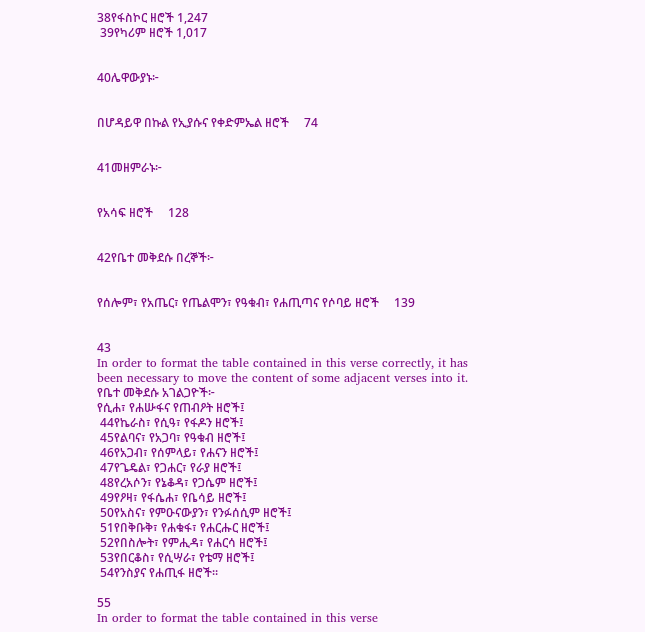38የፋስኮር ዘሮች 1,247
 39የካሪም ዘሮች 1,017


40ሌዋውያኑ፦


በሆዳይዋ በኩል የኢያሱና የቀድምኤል ዘሮች     74


41መዘምራኑ፦


የአሳፍ ዘሮች     128


42የቤተ መቅደሱ በረኞች፦


የሰሎም፣ የአጤር፣ የጤልሞን፣ የዓቁብ፣ የሐጢጣና የሶባይ ዘሮች     139


43
In order to format the table contained in this verse correctly, it has been necessary to move the content of some adjacent verses into it.
የቤተ መቅደሱ አገልጋዮች፦
የሲሐ፣ የሐሡፋና የጠብዖት ዘሮች፤
 44የኬራስ፣ የሲዓ፣ የፋዶን ዘሮች፤
 45የልባና፣ የአጋባ፣ የዓቁብ ዘሮች፤
 46የአጋብ፣ የሰምላይ፣ የሐናን ዘሮች፤
 47የጌዴል፣ የጋሐር፣ የራያ ዘሮች፤
 48የረአሶን፣ የኔቆዳ፣ የጋሴም ዘሮች፤
 49የዖዛ፣ የፋሴሐ፣ የቤሳይ ዘሮች፤
 50የአስና፣ የምዑናውያን፣ የንፉሰሲም ዘሮች፤
 51የበቅቡቅ፣ የሐቁፋ፣ የሐርሑር ዘሮች፤
 52የበስሎት፣ የምሒዳ፣ የሐርሳ ዘሮች፤
 53የበርቆስ፣ የሲሣራ፣ የቴማ ዘሮች፤
 54የንስያና የሐጢፋ ዘሮች።

55
In order to format the table contained in this verse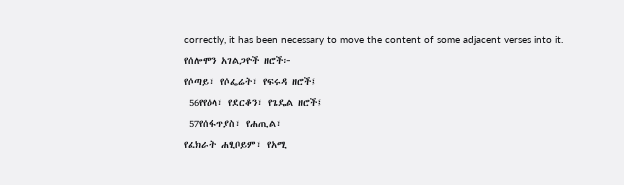correctly, it has been necessary to move the content of some adjacent verses into it.
የሰሎሞን አገልጋዮች ዘሮች፦
የሶጣይ፣ የሶፌሬት፣ የፍሩዳ ዘሮች፤
 56የየዕላ፣ የደርቆን፣ የጌዴል ዘሮች፤
 57የሰፋጥያስ፣ የሐጢል፣
የፈክራት ሐፂቦይም፣ የአሚ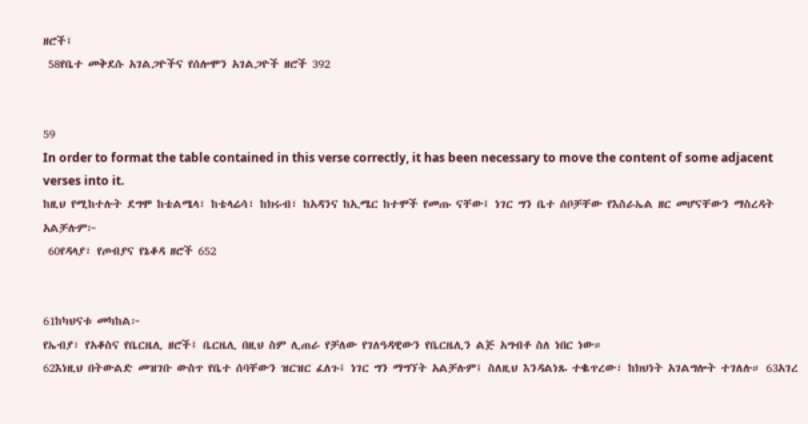ዘሮች፤
 58የቤተ መቅደሱ አገልጋዮችና የሰሎሞን አገልጋዮች ዘሮች 392


59
In order to format the table contained in this verse correctly, it has been necessary to move the content of some adjacent verses into it.
ከዚህ የሚከተሉት ደግሞ ከቴልሜላ፣ ከቴላሬሳ፣ ከክሩብ፣ ከአዳንና ከኢሜር ከተሞች የመጡ ናቸው፤ ነገር ግን ቤተ ሰቦቻቸው የእስራኤል ዘር መሆናቸውን ማስረዳት አልቻሉም፦
 60የዳላያ፣ የጦብያና የኔቆዳ ዘሮች 652


61ከካህናቱ መካከል፦
የኤብያ፣ የአቆስና የቤርዜሊ ዘሮች፤ ቤርዜሊ በዚህ ስም ሊጠራ የቻለው የገለዓዳዊውን የቤርዜሊን ልጅ አግብቶ ስለ ነበር ነው።
62እነዚህ በትውልድ መዝገቡ ውስጥ የቤተ ሰባቸውን ዝርዝር ፈለጉ፤ ነገር ግን ማግኘት አልቻሉም፤ ስለዚህ እንዳልነጹ ተቈጥረው፣ ከክህነት አገልግሎት ተገለሉ። 63አገረ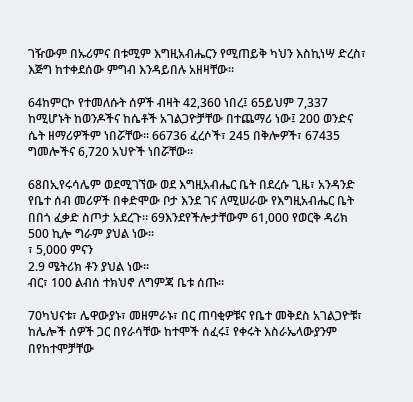ገዥውም በኡሪምና በቱሚም እግዚአብሔርን የሚጠይቅ ካህን እስኪነሣ ድረስ፣ እጅግ ከተቀደሰው ምግብ እንዳይበሉ አዘዛቸው።

64ከምርኮ የተመለሱት ሰዎች ብዛት 42,360 ነበረ፤ 65ይህም 7,337 ከሚሆኑት ከወንዶችና ከሴቶች አገልጋዮቻቸው በተጨማሪ ነው፤ 200 ወንድና ሴት ዘማሪዎችም ነበሯቸው። 66736 ፈረሶች፣ 245 በቅሎዎች፣ 67435 ግመሎችና 6,720 አህዮች ነበሯቸው።

68በኢየሩሳሌም ወደሚገኘው ወደ እግዚአብሔር ቤት በደረሱ ጊዜ፣ አንዳንድ የቤተ ሰብ መሪዎች በቀድሞው ቦታ እንደ ገና ለሚሠራው የእግዚአብሔር ቤት በበጎ ፈቃድ ስጦታ አደረጉ። 69እንደየችሎታቸውም 61,000 የወርቅ ዳሪክ
500 ኪሎ ግራም ያህል ነው።
፣ 5,000 ምናን
2.9 ሜትሪክ ቶን ያህል ነው።
ብር፣ 100 ልብሰ ተክህኖ ለግምጃ ቤቱ ሰጡ።

70ካህናቱ፣ ሌዋውያኑ፣ መዘምራኑ፣ በር ጠባቂዎቹና የቤተ መቅደስ አገልጋዮቹ፣ ከሌሎች ሰዎች ጋር በየራሳቸው ከተሞች ሰፈሩ፤ የቀሩት እስራኤላውያንም በየከተሞቻቸው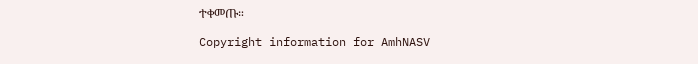ተቀመጡ።

Copyright information for AmhNASV